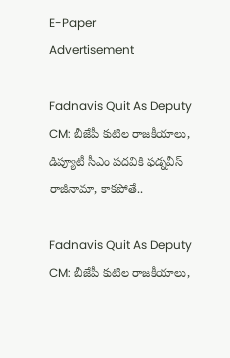E-Paper
Advertisement

Fadnavis Quit As Deputy CM: బీజేపీ కుటిల రాజకీయాలు, డిప్యూటీ సీఎం పదవికి ఫడ్నవీస్ రాజీనామా, కాకపోతే..

Fadnavis Quit As Deputy CM: బీజేపీ కుటిల రాజకీయాలు,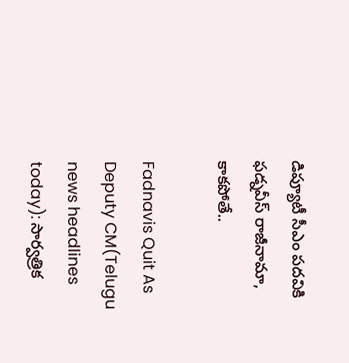డిప్యూటీ సీఎం పదవికి ఫడ్నవీస్ రాజీనామా, కాకపోతే..

Fadnavis Quit As Deputy CM(Telugu news headlines today): సార్వత్రిక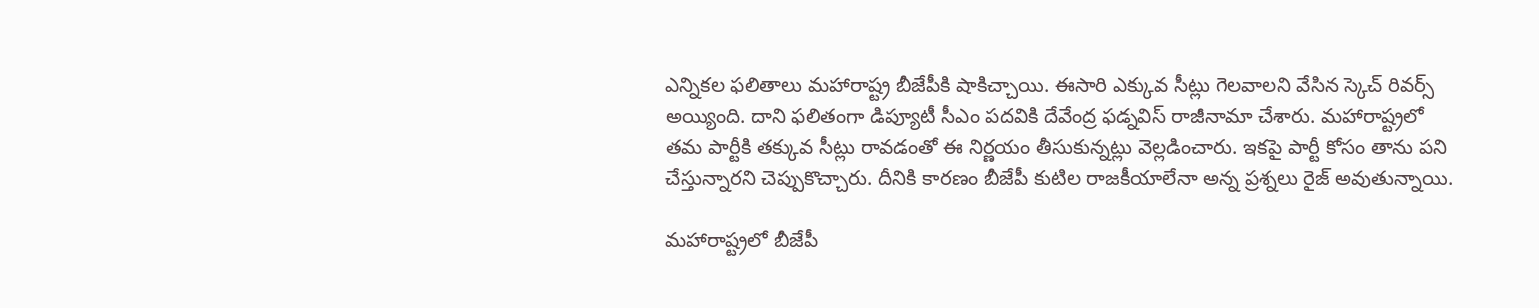ఎన్నికల ఫలితాలు మహారాష్ట్ర బీజేపీకి షాకిచ్చాయి. ఈసారి ఎక్కువ సీట్లు గెలవాలని వేసిన స్కెచ్ రివర్స్ అయ్యింది. దాని ఫలితంగా డిప్యూటీ సీఎం పదవికి దేవేంద్ర ఫడ్నవిస్ రాజీనామా చేశారు. మహారాష్ట్రలో తమ పార్టీకి తక్కువ సీట్లు రావడంతో ఈ నిర్ణయం తీసుకున్నట్లు వెల్లడించారు. ఇకపై పార్టీ కోసం తాను పని చేస్తున్నారని చెప్పుకొచ్చారు. దీనికి కారణం బీజేపీ కుటిల రాజకీయాలేనా అన్న ప్రశ్నలు రైజ్ అవుతున్నాయి.

మహారాష్ట్రలో బీజేపీ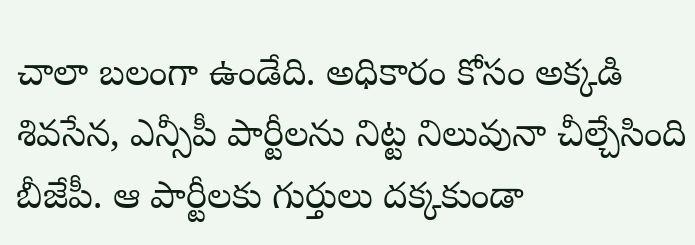చాలా బలంగా ఉండేది. అధికారం కోసం అక్కడి శివసేన, ఎన్సీపీ పార్టీలను నిట్ట నిలువునా చీల్చేసింది బీజేపీ. ఆ పార్టీలకు గుర్తులు దక్కకుండా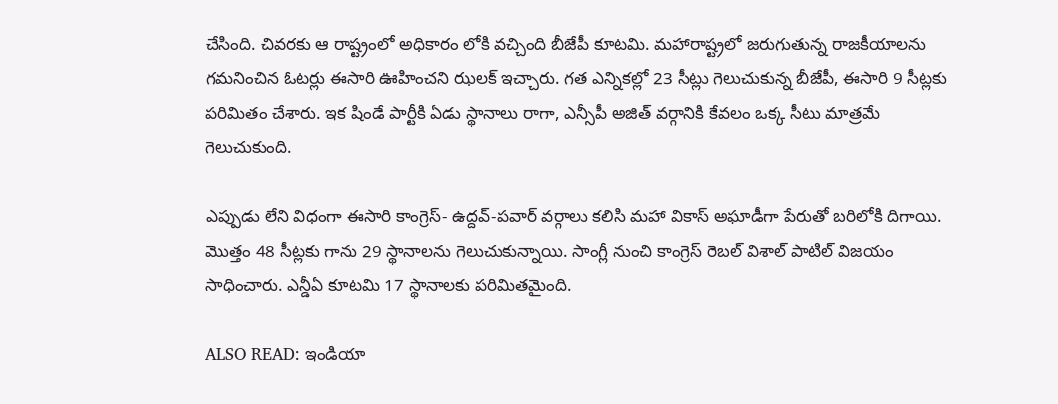చేసింది. చివరకు ఆ రాష్ట్రంలో అధికారం లోకి వచ్చింది బీజేపీ కూటమి. మహారాష్ట్రలో జరుగుతున్న రాజకీయాలను గమనించిన ఓటర్లు ఈసారి ఊహించని ఝలక్ ఇచ్చారు. గత ఎన్నికల్లో 23 సీట్లు గెలుచుకున్న బీజేపీ, ఈసారి 9 సీట్లకు పరిమితం చేశారు. ఇక షిండే పార్టీకి ఏడు స్థానాలు రాగా, ఎన్సీపీ అజిత్ వర్గానికి కేవలం ఒక్క సీటు మాత్రమే గెలుచుకుంది.

ఎప్పుడు లేని విధంగా ఈసారి కాంగ్రెస్- ఉద్దవ్-పవార్ వర్గాలు కలిసి మహా వికాస్ అఘాడీగా పేరుతో బరిలోకి దిగాయి. మొత్తం 48 సీట్లకు గాను 29 స్థానాలను గెలుచుకున్నాయి. సాంగ్లీ నుంచి కాంగ్రెస్ రెబల్ విశాల్ పాటిల్ విజయం సాధించారు. ఎన్డీఏ కూటమి 17 స్థానాలకు పరిమితమైంది.

ALSO READ: ఇండియా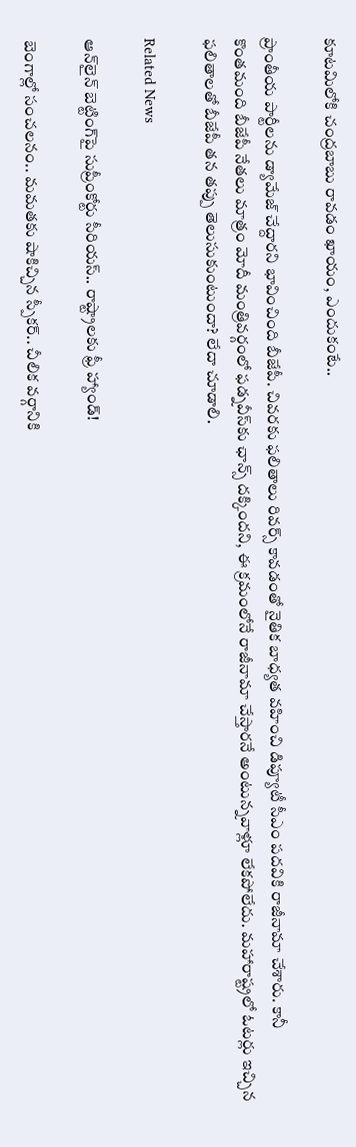కూటమిలోకి చంద్రబాబు రావడం ఖాయం, ఎందుకంటే..

ప్రాంతీయ పార్టీలను డ్యామేజ్ చేద్దారని భావించింది బీజేపీ. చివరకు ఫలితాలు రివర్స్ కావడంతో నైతిక బాధ్యత వహించి డిప్యూటీ సీఎం పదవికి రాజీనామా చేశారు. కానీ కొంతమంది బీజేపీ నేతలు మాత్రం మోదీ మంత్రివర్గంలో ఫడ్నవీస్‌కు ఛాన్స్ దక్కిందని, ఈ క్రమంలోనే రాజీనామా చేస్తారనే అంటున్నవాళ్లూ లేకపోలేదు. మహారాష్ట్రలో ఓటర్లు ఇచ్చిన ఫలితాలతో బీజేపీ తన తప్పు తెలుసుకుంటుందా? లేదా చూడాలి.

Related News

ఆన్‌లైన్ బెట్టింగ్‌పై సుప్రీంకోర్టు సీరియస్.. రాష్ట్రాలకు ఫ్రీ హ్యాండ్!

బెంగాల్లో సంచలనం.. మమతకు షాకిచ్చిన స్పీకర్.. చీలిక వర్గానికి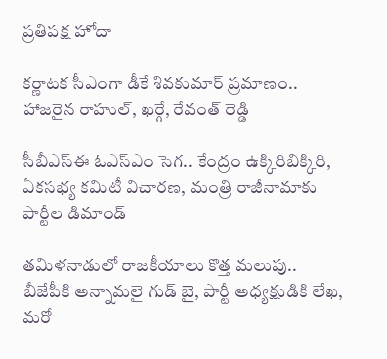ప్రతిపక్ష హోదా

కర్ణాటక సీఎంగా డీకే శివకుమార్‌ ప్రమాణం.. హాజరైన రాహుల్, ఖర్గే, రేవంత్ రెడ్డి

సీబీఎస్ఈ ఓఎస్ఎం సెగ.. కేంద్రం ఉక్కిరిబిక్కిరి, ఏకసభ్య కమిటీ విచారణ, మంత్రి రాజీనామాకు పార్టీల డిమాండ్

తమిళనాడులో రాజకీయాలు కొత్త మలుపు.. బీజేపీకి అన్నామలై గుడ్ బై, పార్టీ అధ్యక్షుడికి లేఖ, మరో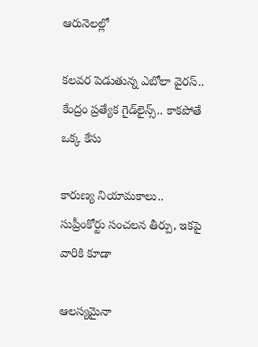ఆరునెలల్లో

కలవర పెడుతున్న ఎబోలా వైరస్.. కేంద్రం ప్రత్యేక గైడ్‌లైన్స్.. కాకపోతే ఒక్క కేసు

కారుణ్య నియామకాలు.. సుప్రీంకోర్టు సంచలన తీర్పు, ఇకపై వారికి కూడా

ఆలస్యమైనా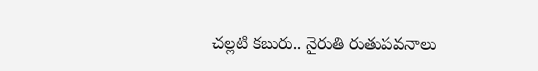చల్లటి కబురు.. నైరుతి రుతుపవనాలు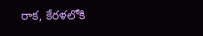రాక, కేరళలోకి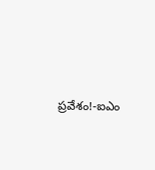ప్రవేశం!-ఐఎం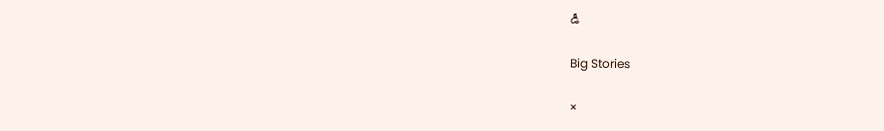డీ

Big Stories

×